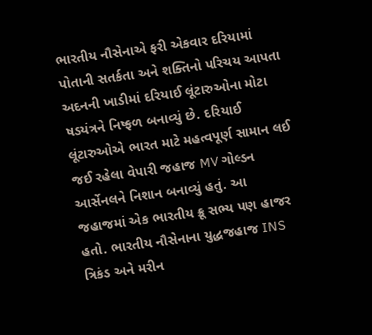ભારતીય નૌસેનાએ ફરી એકવાર દરિયામાં પોતાની સતર્કતા અને શક્તિનો પરિચય આપતા અદનની ખાડીમાં દરિયાઈ લૂંટારુઓના મોટા ષડયંત્રને નિષ્ફળ બનાવ્યું છે. દરિયાઈ લૂંટારુઓએ ભારત માટે મહત્વપૂર્ણ સામાન લઈ જઈ રહેલા વેપારી જહાજ MV ગોલ્ડન આર્સેનલને નિશાન બનાવ્યું હતું. આ જહાજમાં એક ભારતીય ક્રૂ સભ્ય પણ હાજર હતો. ભારતીય નૌસેનાના યુદ્ધજહાજ INS ત્રિકંડ અને મરીન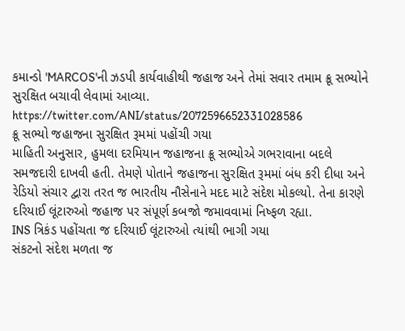કમાન્ડો 'MARCOS'ની ઝડપી કાર્યવાહીથી જહાજ અને તેમાં સવાર તમામ ક્રૂ સભ્યોને સુરક્ષિત બચાવી લેવામાં આવ્યા.
https://twitter.com/ANI/status/2072596652331028586
ક્રૂ સભ્યો જહાજના સુરક્ષિત રૂમમાં પહોંચી ગયા
માહિતી અનુસાર, હુમલા દરમિયાન જહાજના ક્રૂ સભ્યોએ ગભરાવાના બદલે સમજદારી દાખવી હતી. તેમણે પોતાને જહાજના સુરક્ષિત રૂમમાં બંધ કરી દીધા અને રેડિયો સંચાર દ્વારા તરત જ ભારતીય નૌસેનાને મદદ માટે સંદેશ મોકલ્યો. તેના કારણે દરિયાઈ લૂંટારુઓ જહાજ પર સંપૂર્ણ કબજો જમાવવામાં નિષ્ફળ રહ્યા.
INS ત્રિકંડ પહોંચતા જ દરિયાઈ લૂંટારુઓ ત્યાંથી ભાગી ગયા
સંકટનો સંદેશ મળતા જ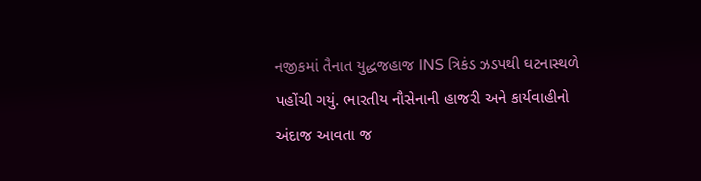નજીકમાં તૈનાત યુદ્ધજહાજ INS ત્રિકંડ ઝડપથી ઘટનાસ્થળે પહોંચી ગયું. ભારતીય નૌસેનાની હાજરી અને કાર્યવાહીનો અંદાજ આવતા જ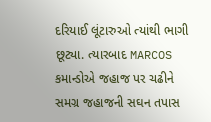દરિયાઈ લૂંટારુઓ ત્યાંથી ભાગી છૂટ્યા. ત્યારબાદ MARCOS કમાન્ડોએ જહાજ પર ચઢીને સમગ્ર જહાજની સઘન તપાસ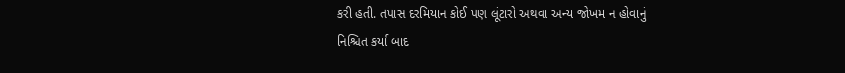કરી હતી. તપાસ દરમિયાન કોઈ પણ લૂંટારો અથવા અન્ય જોખમ ન હોવાનું નિશ્ચિત કર્યા બાદ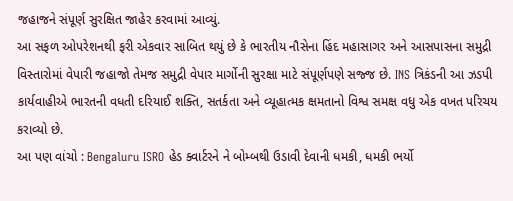જહાજને સંપૂર્ણ સુરક્ષિત જાહેર કરવામાં આવ્યું.
આ સફળ ઓપરેશનથી ફરી એકવાર સાબિત થયું છે કે ભારતીય નૌસેના હિંદ મહાસાગર અને આસપાસના સમુદ્રી વિસ્તારોમાં વેપારી જહાજો તેમજ સમુદ્રી વેપાર માર્ગોની સુરક્ષા માટે સંપૂર્ણપણે સજ્જ છે. INS ત્રિકંડની આ ઝડપી કાર્યવાહીએ ભારતની વધતી દરિયાઈ શક્તિ, સતર્કતા અને વ્યૂહાત્મક ક્ષમતાનો વિશ્વ સમક્ષ વધુ એક વખત પરિચય કરાવ્યો છે.
આ પણ વાંચો : Bengaluru ISRO હેડ ક્વાર્ટરને ને બોમ્બથી ઉડાવી દેવાની ધમકી, ધમકી ભર્યો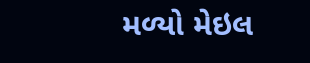મળ્યો મેઇલ